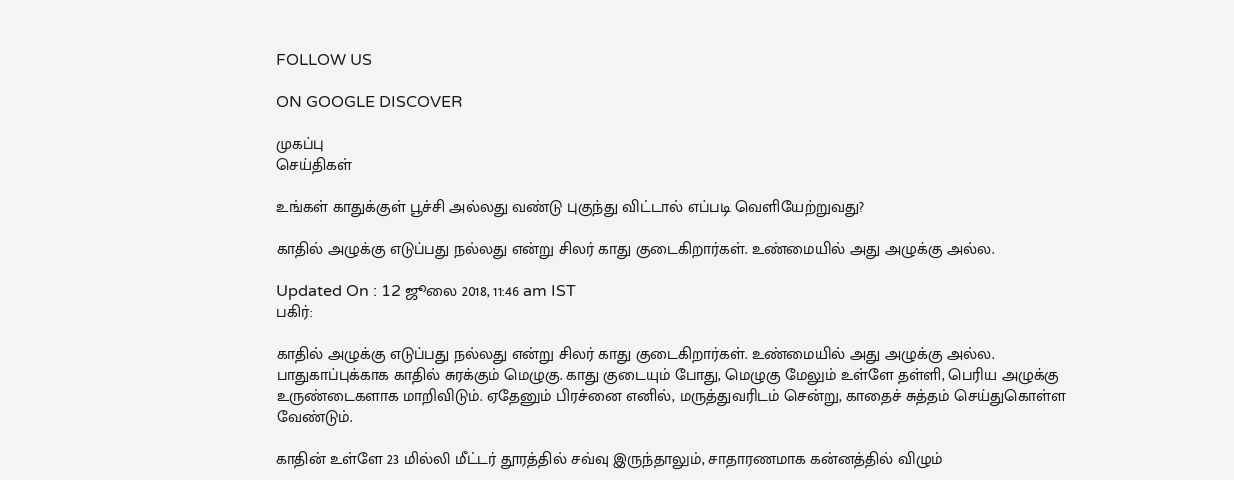FOLLOW US

ON GOOGLE DISCOVER

முகப்பு
செய்திகள்

உங்கள் காதுக்குள் பூச்சி அல்லது வண்டு புகுந்து விட்டால் எப்படி வெளியேற்றுவது?

காதில் அழுக்கு எடுப்பது நல்லது என்று சிலர் காது குடைகிறார்கள். உண்மையில் அது அழுக்கு அல்ல.

Updated On : 12 ஜூலை 2018, 11:46 am IST
பகிர்:

காதில் அழுக்கு எடுப்பது நல்லது என்று சிலர் காது குடைகிறார்கள். உண்மையில் அது அழுக்கு அல்ல. பாதுகாப்புக்காக காதில் சுரக்கும் மெழுகு. காது குடையும் போது, மெழுகு மேலும் உள்ளே தள்ளி, பெரிய அழுக்கு உருண்டைகளாக மாறிவிடும். ஏதேனும் பிரச்னை எனில், மருத்துவரிடம் சென்று, காதைச் சுத்தம் செய்துகொள்ள வேண்டும்.

காதின் உள்ளே 23 மில்லி மீட்டர் தூரத்தில் சவ்வு இருந்தாலும், சாதாரணமாக கன்னத்தில் விழும்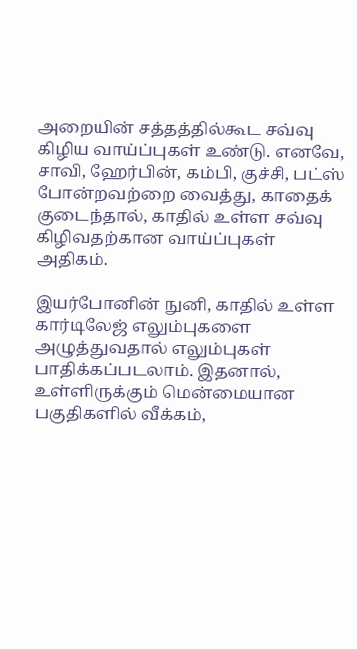அறையின் சத்தத்தில்கூட சவ்வு கிழிய வாய்ப்புகள் உண்டு. எனவே, சாவி, ஹேர்பின், கம்பி, குச்சி, பட்ஸ் போன்றவற்றை வைத்து, காதைக் குடைந்தால், காதில் உள்ள சவ்வு கிழிவதற்கான வாய்ப்புகள் அதிகம்.

இயர்போனின் நுனி, காதில் உள்ள கார்டிலேஜ் எலும்புகளை அழுத்துவதால் எலும்புகள் பாதிக்கப்படலாம். இதனால், உள்ளிருக்கும் மென்மையான பகுதிகளில் வீக்கம்,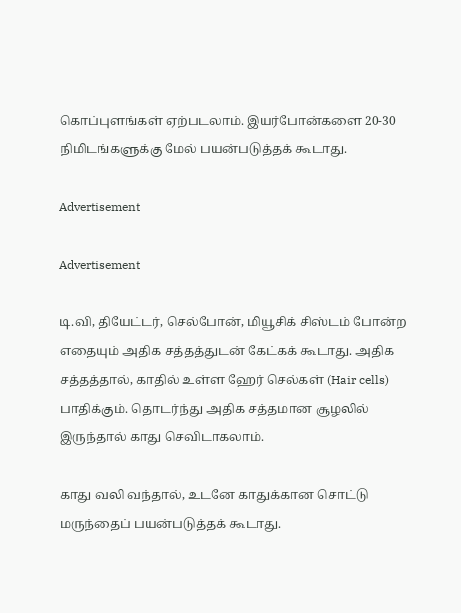கொப்புளங்கள் ஏற்படலாம். இயர்போன்களை 20-30 நிமிடங்களுக்கு மேல் பயன்படுத்தக் கூடாது.

Advertisement

Advertisement

டி.வி, தியேட்டர், செல்போன், மியூசிக் சிஸ்டம் போன்ற எதையும் அதிக சத்தத்துடன் கேட்கக் கூடாது. அதிக சத்தத்தால், காதில் உள்ள ஹேர் செல்கள் (Hair cells) பாதிக்கும். தொடர்ந்து அதிக சத்தமான சூழலில் இருந்தால் காது செவிடாகலாம்.

காது வலி வந்தால், உடனே காதுக்கான சொட்டு மருந்தைப் பயன்படுத்தக் கூடாது.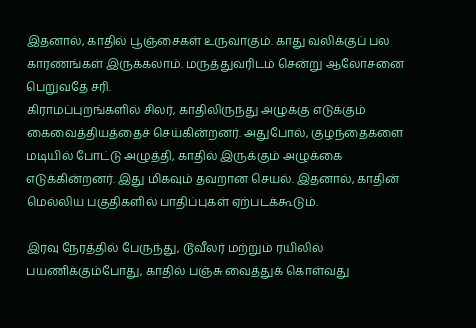இதனால், காதில் பூஞ்சைகள் உருவாகும். காது வலிக்குப் பல காரணங்கள் இருக்கலாம். மருத்துவரிடம் சென்று ஆலோசனை பெறுவதே சரி.
கிராமப்புறங்களில் சிலர், காதிலிருந்து அழுக்கு எடுக்கும் கைவைத்தியத்தைச் செய்கின்றனர். அதுபோல், குழந்தைகளை மடியில் போட்டு அழுத்தி, காதில் இருக்கும் அழுக்கை எடுக்கின்றனர். இது மிகவும் தவறான செயல். இதனால், காதின் மெல்லிய பகுதிகளில் பாதிப்புகள் ஏற்படக்கூடும்.

இரவு நேரத்தில் பேருந்து, டூவீலர் மற்றும் ரயிலில் பயணிக்கும்போது, காதில் பஞ்சு வைத்துக் கொள்வது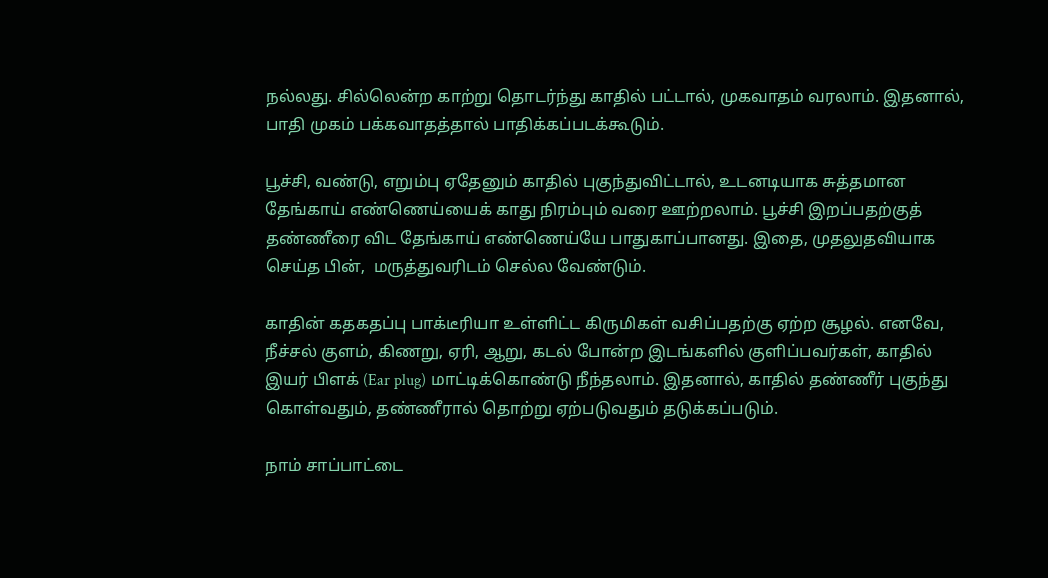நல்லது. சில்லென்ற காற்று தொடர்ந்து காதில் பட்டால், முகவாதம் வரலாம். இதனால், பாதி முகம் பக்கவாதத்தால் பாதிக்கப்படக்கூடும்.

பூச்சி, வண்டு, எறும்பு ஏதேனும் காதில் புகுந்துவிட்டால், உடனடியாக சுத்தமான தேங்காய் எண்ணெய்யைக் காது நிரம்பும் வரை ஊற்றலாம். பூச்சி இறப்பதற்குத் தண்ணீரை விட தேங்காய் எண்ணெய்யே பாதுகாப்பானது. இதை, முதலுதவியாக செய்த பின்,  மருத்துவரிடம் செல்ல வேண்டும்.

காதின் கதகதப்பு பாக்டீரியா உள்ளிட்ட கிருமிகள் வசிப்பதற்கு ஏற்ற சூழல். எனவே, நீச்சல் குளம், கிணறு, ஏரி, ஆறு, கடல் போன்ற இடங்களில் குளிப்பவர்கள், காதில் இயர் பிளக் (Ear plug) மாட்டிக்கொண்டு நீந்தலாம். இதனால், காதில் தண்ணீர் புகுந்து கொள்வதும், தண்ணீரால் தொற்று ஏற்படுவதும் தடுக்கப்படும்.

நாம் சாப்பாட்டை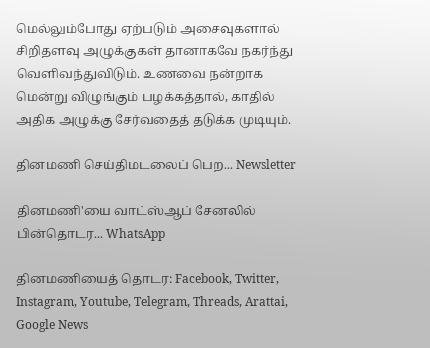மெல்லும்போது ஏற்படும் அசைவுகளால் சிறிதளவு அழுக்குகள் தானாகவே நகர்ந்து வெளிவந்துவிடும். உணவை நன்றாக மென்று விழுங்கும் பழக்கத்தால், காதில் அதிக அழுக்கு சேர்வதைத் தடுக்க முடியும்.

தினமணி செய்திமடலைப் பெற... Newsletter

தினமணி'யை வாட்ஸ்ஆப் சேனலில் பின்தொடர... WhatsApp

தினமணியைத் தொடர: Facebook, Twitter, Instagram, Youtube, Telegram, Threads, Arattai, Google News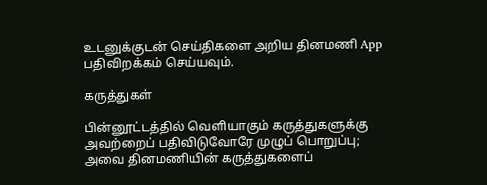உடனுக்குடன் செய்திகளை அறிய தினமணி App பதிவிறக்கம் செய்யவும்.

கருத்துகள்

பின்னூட்டத்தில் வெளியாகும் கருத்துகளுக்கு அவற்றைப் பதிவிடுவோரே முழுப் பொறுப்பு; அவை தினமணியின் கருத்துகளைப்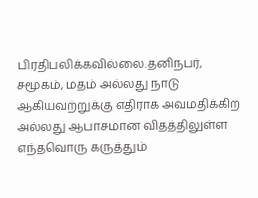பிரதிபலிக்கவில்லை.தனிநபர், சமூகம், மதம் அல்லது நாடு ஆகியவற்றுக்கு எதிராக அவமதிக்கிற அல்லது ஆபாசமான விதத்திலுள்ள எந்தவொரு கருத்தும்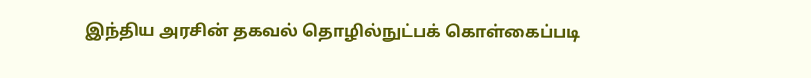இந்திய அரசின் தகவல் தொழில்நுட்பக் கொள்கைப்படி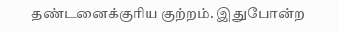தண்டனைக்குரிய குற்றம். இதுபோன்ற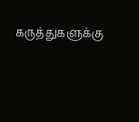கருத்துகளுக்கு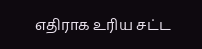எதிராக உரிய சட்ட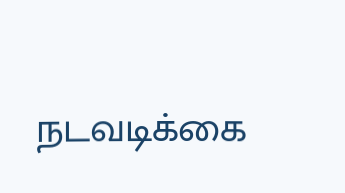நடவடிக்கை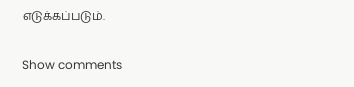எடுக்கப்படும்.

Show comments